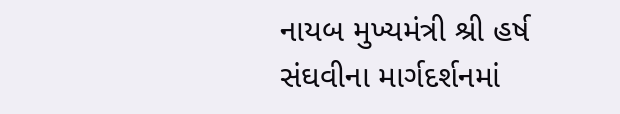નાયબ મુખ્યમંત્રી શ્રી હર્ષ સંઘવીના માર્ગદર્શનમાં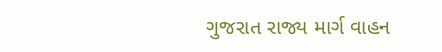ગુજરાત રાજ્ય માર્ગ વાહન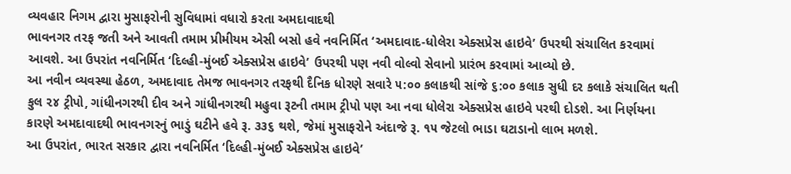વ્યવહાર નિગમ દ્વારા મુસાફરોની સુવિધામાં વધારો કરતા અમદાવાદથી
ભાવનગર તરફ જતી અને આવતી તમામ પ્રીમીયમ એસી બસો હવે નવનિર્મિત ‘અમદાવાદ-ધોલેરા એક્સપ્રેસ હાઇવે’ ઉપરથી સંચાલિત કરવામાં
આવશે. આ ઉપરાંત નવનિર્મિત ‘દિલ્હી-મુંબઈ એક્સપ્રેસ હાઇવે’ ઉપરથી પણ નવી વોલ્વો સેવાનો પ્રારંભ કરવામાં આવ્યો છે.
આ નવીન વ્યવસ્થા હેઠળ, અમદાવાદ તેમજ ભાવનગર તરફથી દૈનિક ધોરણે સવારે ૫:૦૦ કલાકથી સાંજે ૬:૦૦ કલાક સુધી દર કલાકે સંચાલિત થતી
કુલ ૨૪ ટ્રીપો, ગાંધીનગરથી દીવ અને ગાંધીનગરથી મહુવા રૂટની તમામ ટ્રીપો પણ આ નવા ધોલેરા એક્સપ્રેસ હાઇવે પરથી દોડશે. આ નિર્ણયના
કારણે અમદાવાદથી ભાવનગરનું ભાડું ઘટીને હવે રૂ. ૩૩૬ થશે, જેમાં મુસાફરોને અંદાજે રૂ. ૧૫ જેટલો ભાડા ઘટાડાનો લાભ મળશે.
આ ઉપરાંત, ભારત સરકાર દ્વારા નવનિર્મિત ‘દિલ્હી-મુંબઈ એક્સપ્રેસ હાઇવે’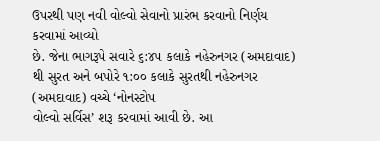ઉપરથી પણ નવી વોલ્વો સેવાનો પ્રારંભ કરવાનો નિર્ણય કરવામાં આવ્યો
છે. જેના ભાગરૂપે સવારે ૬:૪૫ કલાકે નહેરુનગર (અમદાવાદ) થી સુરત અને બપોરે ૧:૦૦ કલાકે સુરતથી નહેરુનગર (અમદાવાદ) વચ્ચે ‘નોનસ્ટોપ
વોલ્વો સર્વિસ’ શરૂ કરવામાં આવી છે. આ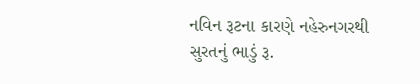નવિન રૂટના કારણે નહેરુનગરથી સુરતનું ભાડું રૂ.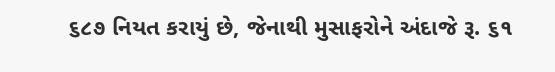૬૮૭ નિયત કરાયું છે, જેનાથી મુસાફરોને અંદાજે રૂ. ૬૧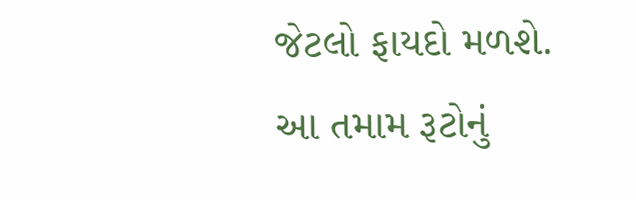જેટલો ફાયદો મળશે.
આ તમામ રૂટોનું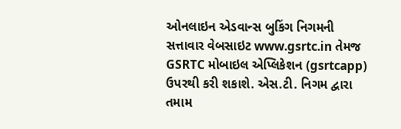ઓનલાઇન એડવાન્સ બુકિંગ નિગમની સત્તાવાર વેબસાઇટ www.gsrtc.in તેમજ GSRTC મોબાઇલ એપ્લિકેશન (gsrtcapp)
ઉપરથી કરી શકાશે. એસ.ટી. નિગમ દ્વારા તમામ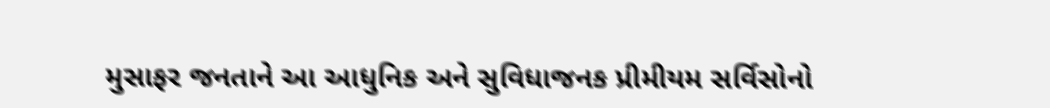મુસાફર જનતાને આ આધુનિક અને સુવિધાજનક પ્રીમીયમ સર્વિસોનો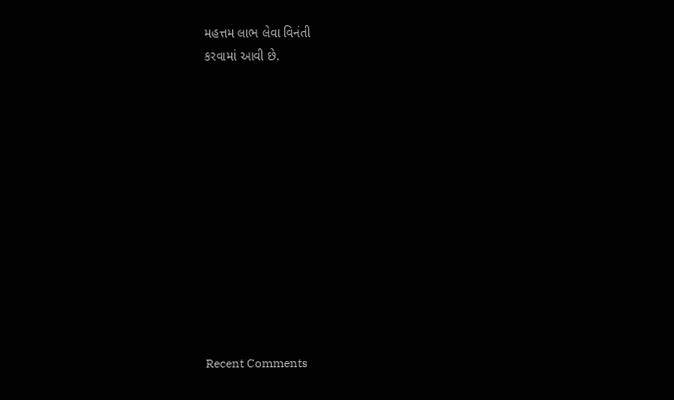મહત્તમ લાભ લેવા વિનંતી
કરવામાં આવી છે.












Recent Comments